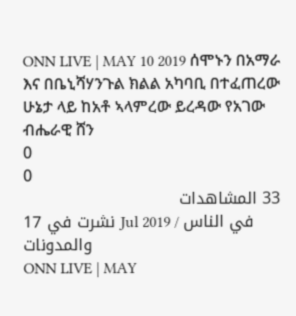ONN LIVE | MAY 10 2019 ሰሞኑን በአማራ እና በቤኒሻሃንጉል ክልል አካባቢ በተፈጠረው ሁኔታ ላይ ከአቶ ኣላምረው ይረዳው የአገው ብሔራዊ ሸን
0
0
33 المشاهدات
نشرت في 17 Jul 2019 / في الناس والمدونات
ONN LIVE | MAY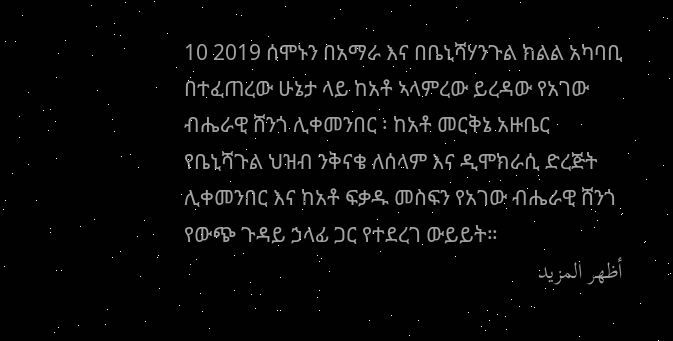10 2019 ሰሞኑን በአማራ እና በቤኒሻሃንጉል ክልል አካባቢ በተፈጠረው ሁኔታ ላይ ከአቶ ኣላምረው ይረዳው የአገው ብሔራዊ ሸንጎ ሊቀመንበር ፡ ከአቶ መርቅኔ አዙቤር የቤኒሻጉል ህዝብ ንቅናቄ ለሰላም እና ዲሞክራሲ ድረጅት ሊቀመንበር እና ከአቶ ፍቃዱ መስፍን የአገው ብሔራዊ ሸንጎ የውጭ ጉዳይ ኃላፊ ጋር የተደረገ ውይይት።
أظهر المزيد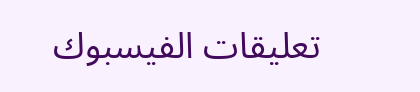تعليقات الفيسبوك